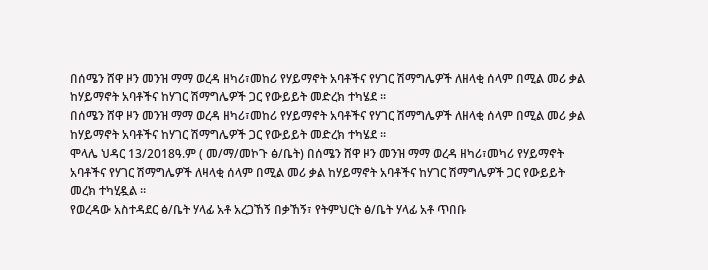በሰሜን ሸዋ ዞን መንዝ ማማ ወረዳ ዘካሪ፣መከሪ የሃይማኖት አባቶችና የሃገር ሽማግሌዎች ለዘላቂ ሰላም በሚል መሪ ቃል ከሃይማኖት አባቶችና ከሃገር ሽማግሌዎች ጋር የውይይት መድረክ ተካሄደ ።
በሰሜን ሸዋ ዞን መንዝ ማማ ወረዳ ዘካሪ፣መከሪ የሃይማኖት አባቶችና የሃገር ሽማግሌዎች ለዘላቂ ሰላም በሚል መሪ ቃል ከሃይማኖት አባቶችና ከሃገር ሽማግሌዎች ጋር የውይይት መድረክ ተካሄደ ።
ሞላሌ ህዳር 13/2018ዓ.ም ( መ/ማ/መኮጉ ፅ/ቤት) በሰሜን ሸዋ ዞን መንዝ ማማ ወረዳ ዘካሪ፣መካሪ የሃይማኖት አባቶችና የሃገር ሽማግሌዎች ለዛላቂ ሰላም በሚል መሪ ቃል ከሃይማኖት አባቶችና ከሃገር ሽማግሌዎች ጋር የውይይት መረክ ተካሂዷል ።
የወረዳው አስተዳደር ፅ/ቤት ሃላፊ አቶ አረጋኸኝ በቃኸኝ፣ የትምህርት ፅ/ቤት ሃላፊ አቶ ጥበቡ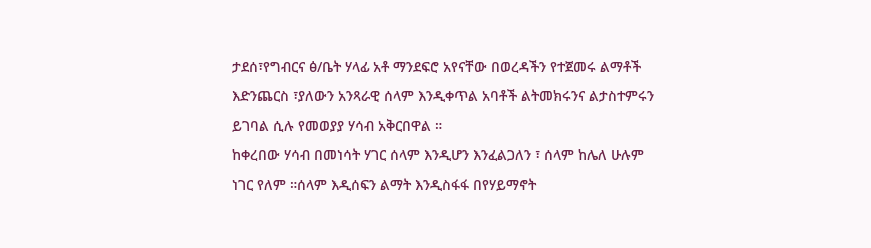ታደሰ፣የግብርና ፅ/ቤት ሃላፊ አቶ ማንደፍሮ አየናቸው በወረዳችን የተጀመሩ ልማቶች እድንጨርስ ፣ያለውን አንጻራዊ ሰላም እንዲቀጥል አባቶች ልትመክሩንና ልታስተምሩን ይገባል ሲሉ የመወያያ ሃሳብ አቅርበዋል ።
ከቀረበው ሃሳብ በመነሳት ሃገር ሰላም እንዲሆን እንፈልጋለን ፣ ሰላም ከሌለ ሁሉም ነገር የለም ።ሰላም እዲሰፍን ልማት እንዲስፋፋ በየሃይማኖት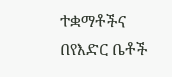ተቋማቶችና በየእድር ቤቶች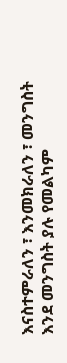እናስተምራለን ፣ እንመክራለን ፣ መንግስት እንደ መንግስት ያሉ የመልካም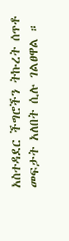አስተዳደር ችግሮችን ትኩረት ሰጥቶ መፍታት አለበት ሲሉ ገልፀዋል ።